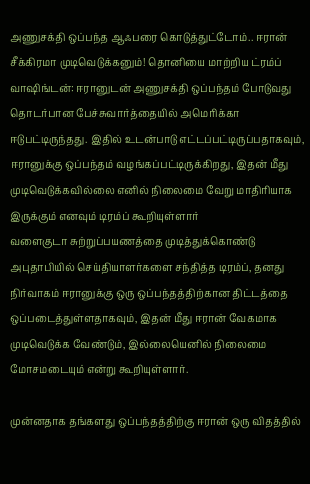அணுசக்தி ஒப்பந்த ஆஃபரை கொடுத்துட்டோம்.. ஈரான் சீக்கிரமா முடிவெடுக்கனும்! தொனியை மாற்றிய ட்ரம்ப்
வாஷிங்டன்: ஈரானுடன் அணுசக்தி ஒப்பந்தம் போடுவது தொடர்பான பேச்சுவார்த்தையில் அமெரிக்கா ஈடுபட்டிருந்தது. இதில் உடன்பாடு எட்டப்பட்டிருப்பதாகவும், ஈரானுக்கு ஒப்பந்தம் வழங்கப்பட்டிருக்கிறது, இதன் மீது முடிவெடுக்கவில்லை எனில் நிலைமை வேறு மாதிரியாக இருக்கும் எனவும் டிரம்ப் கூறியுள்ளார்
வளைகுடா சுற்றுப்பயணத்தை முடித்துக்கொண்டு அபுதாபியில் செய்தியாளர்களை சந்தித்த டிரம்ப், தனது நிர்வாகம் ஈரானுக்கு ஒரு ஒப்பந்தத்திற்கான திட்டத்தை ஒப்படைத்துள்ளதாகவும், இதன் மீது ஈரான் வேகமாக முடிவெடுக்க வேண்டும், இல்லையெனில் நிலைமை மோசமடையும் என்று கூறியுள்ளார்.

முன்னதாக தங்களது ஒப்பந்தத்திற்கு ஈரான் ஒரு விதத்தில்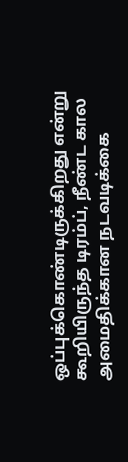ஒப்புக்கொண்டிருக்கிறது என்று கூறியிருந்த டிரம்ப், நீண்ட கால அமைதிக்கான நடவடிக்கை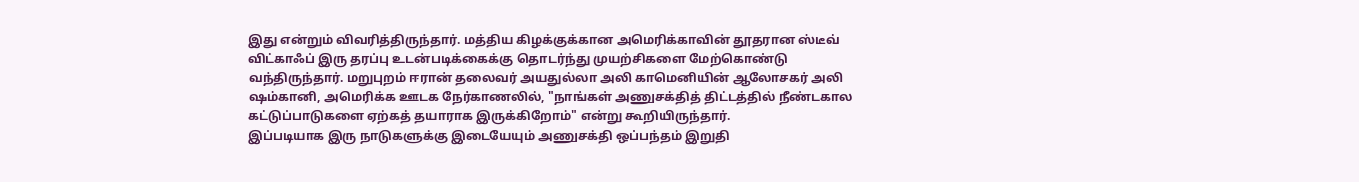இது என்றும் விவரித்திருந்தார். மத்திய கிழக்குக்கான அமெரிக்காவின் தூதரான ஸ்டீவ் விட்காஃப் இரு தரப்பு உடன்படிக்கைக்கு தொடர்ந்து முயற்சிகளை மேற்கொண்டு வந்திருந்தார். மறுபுறம் ஈரான் தலைவர் அயதுல்லா அலி காமெனியின் ஆலோசகர் அலி ஷம்கானி, அமெரிக்க ஊடக நேர்காணலில், "நாங்கள் அணுசக்தித் திட்டத்தில் நீண்டகால கட்டுப்பாடுகளை ஏற்கத் தயாராக இருக்கிறோம்" என்று கூறியிருந்தார்.
இப்படியாக இரு நாடுகளுக்கு இடையேயும் அணுசக்தி ஒப்பந்தம் இறுதி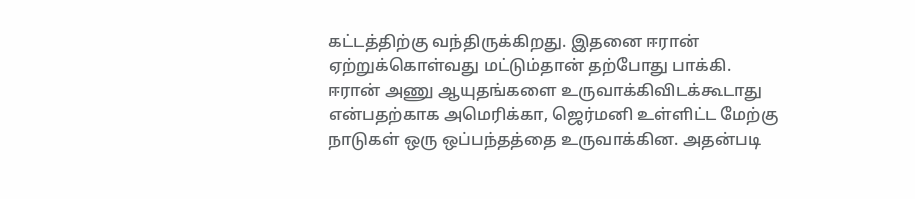கட்டத்திற்கு வந்திருக்கிறது. இதனை ஈரான் ஏற்றுக்கொள்வது மட்டும்தான் தற்போது பாக்கி.
ஈரான் அணு ஆயுதங்களை உருவாக்கிவிடக்கூடாது என்பதற்காக அமெரிக்கா, ஜெர்மனி உள்ளிட்ட மேற்கு நாடுகள் ஒரு ஒப்பந்தத்தை உருவாக்கின. அதன்படி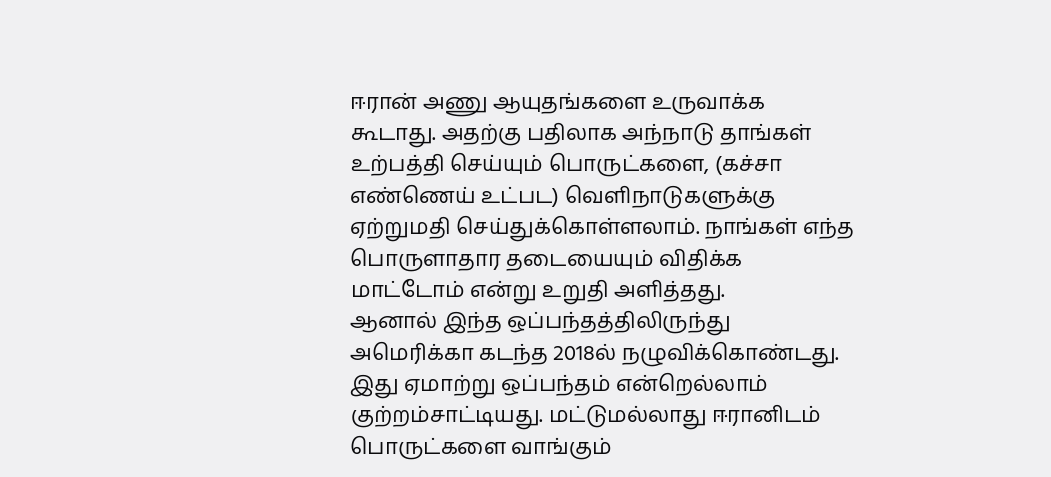ஈரான் அணு ஆயுதங்களை உருவாக்க கூடாது. அதற்கு பதிலாக அந்நாடு தாங்கள் உற்பத்தி செய்யும் பொருட்களை, (கச்சா எண்ணெய் உட்பட) வெளிநாடுகளுக்கு ஏற்றுமதி செய்துக்கொள்ளலாம். நாங்கள் எந்த பொருளாதார தடையையும் விதிக்க மாட்டோம் என்று உறுதி அளித்தது.
ஆனால் இந்த ஒப்பந்தத்திலிருந்து அமெரிக்கா கடந்த 2018ல் நழுவிக்கொண்டது. இது ஏமாற்று ஒப்பந்தம் என்றெல்லாம் குற்றம்சாட்டியது. மட்டுமல்லாது ஈரானிடம் பொருட்களை வாங்கும்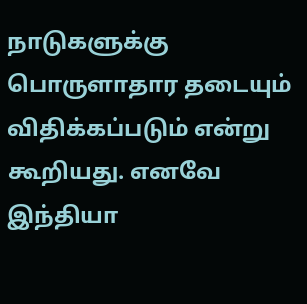நாடுகளுக்கு பொருளாதார தடையும் விதிக்கப்படும் என்று கூறியது. எனவே இந்தியா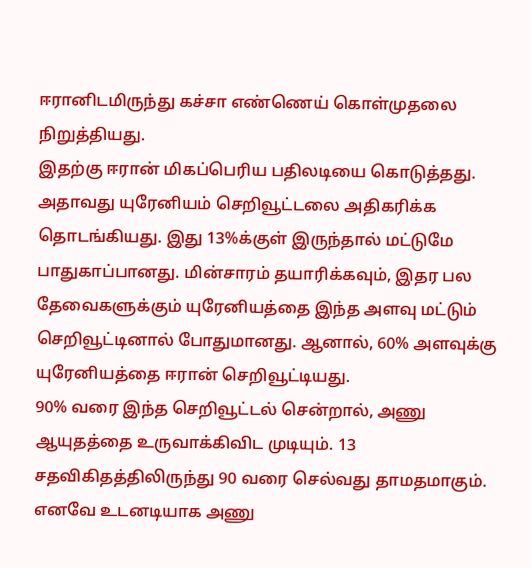ஈரானிடமிருந்து கச்சா எண்ணெய் கொள்முதலை நிறுத்தியது.
இதற்கு ஈரான் மிகப்பெரிய பதிலடியை கொடுத்தது. அதாவது யுரேனியம் செறிவூட்டலை அதிகரிக்க தொடங்கியது. இது 13%க்குள் இருந்தால் மட்டுமே பாதுகாப்பானது. மின்சாரம் தயாரிக்கவும், இதர பல தேவைகளுக்கும் யுரேனியத்தை இந்த அளவு மட்டும் செறிவூட்டினால் போதுமானது. ஆனால், 60% அளவுக்கு யுரேனியத்தை ஈரான் செறிவூட்டியது.
90% வரை இந்த செறிவூட்டல் சென்றால், அணு ஆயுதத்தை உருவாக்கிவிட முடியும். 13 சதவிகிதத்திலிருந்து 90 வரை செல்வது தாமதமாகும். எனவே உடனடியாக அணு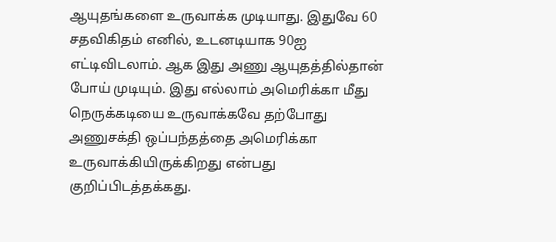ஆயுதங்களை உருவாக்க முடியாது. இதுவே 60 சதவிகிதம் எனில், உடனடியாக 90ஐ எட்டிவிடலாம். ஆக இது அணு ஆயுதத்தில்தான் போய் முடியும். இது எல்லாம் அமெரிக்கா மீது நெருக்கடியை உருவாக்கவே தற்போது அணுசக்தி ஒப்பந்தத்தை அமெரிக்கா உருவாக்கியிருக்கிறது என்பது குறிப்பிடத்தக்கது.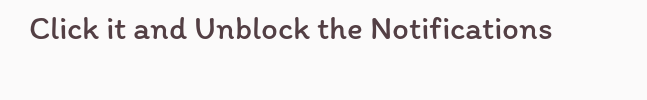Click it and Unblock the Notifications